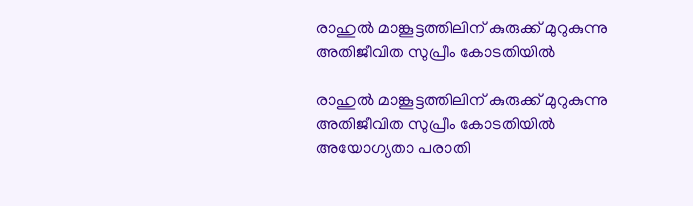രാഹുൽ മാങ്കൂട്ടത്തിലിന് കുരുക്ക് മുറുകുന്നു അതിജീവിത സുപ്രീം കോടതിയിൽ

രാഹുൽ മാങ്കൂട്ടത്തിലിന് കുരുക്ക് മുറുകുന്നു അതിജീവിത സുപ്രീം കോടതിയിൽ അയോഗ്യതാ പരാതി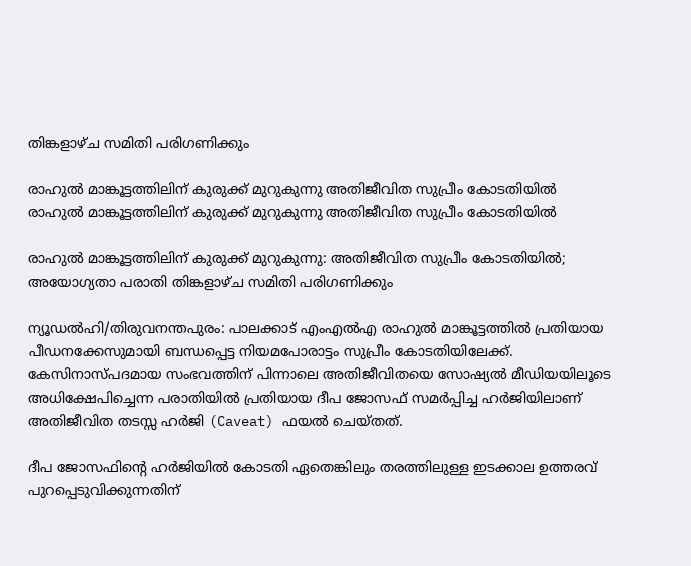തിങ്കളാഴ്ച സമിതി പരിഗണിക്കും

രാഹുൽ മാങ്കൂട്ടത്തിലിന് കുരുക്ക് മുറുകുന്നു അതിജീവിത സുപ്രീം കോടതിയിൽ
രാഹുൽ മാങ്കൂട്ടത്തിലിന് കുരുക്ക് മുറുകുന്നു അതിജീവിത സുപ്രീം കോടതിയിൽ

രാഹുൽ മാങ്കൂട്ടത്തിലിന് കുരുക്ക് മുറുകുന്നു: അതിജീവിത സുപ്രീം കോടതിയിൽ; അയോഗ്യതാ പരാതി തിങ്കളാഴ്ച സമിതി പരിഗണിക്കും

ന്യൂഡൽഹി/തിരുവനന്തപുരം: പാലക്കാട് എംഎൽഎ രാഹുൽ മാങ്കൂട്ടത്തിൽ പ്രതിയായ പീഡനക്കേസുമായി ബന്ധപ്പെട്ട നിയമപോരാട്ടം സുപ്രീം കോടതിയിലേക്ക്. കേസിനാസ്പദമായ സംഭവത്തിന് പിന്നാലെ അതിജീവിതയെ സോഷ്യൽ മീഡിയയിലൂടെ അധിക്ഷേപിച്ചെന്ന പരാതിയിൽ പ്രതിയായ ദീപ ജോസഫ് സമർപ്പിച്ച ഹർജിയിലാണ് അതിജീവിത തടസ്സ ഹർജി (Caveat) ഫയൽ ചെയ്തത്.

ദീപ ജോസഫിന്റെ ഹർജിയിൽ കോടതി ഏതെങ്കിലും തരത്തിലുള്ള ഇടക്കാല ഉത്തരവ് പുറപ്പെടുവിക്കുന്നതിന്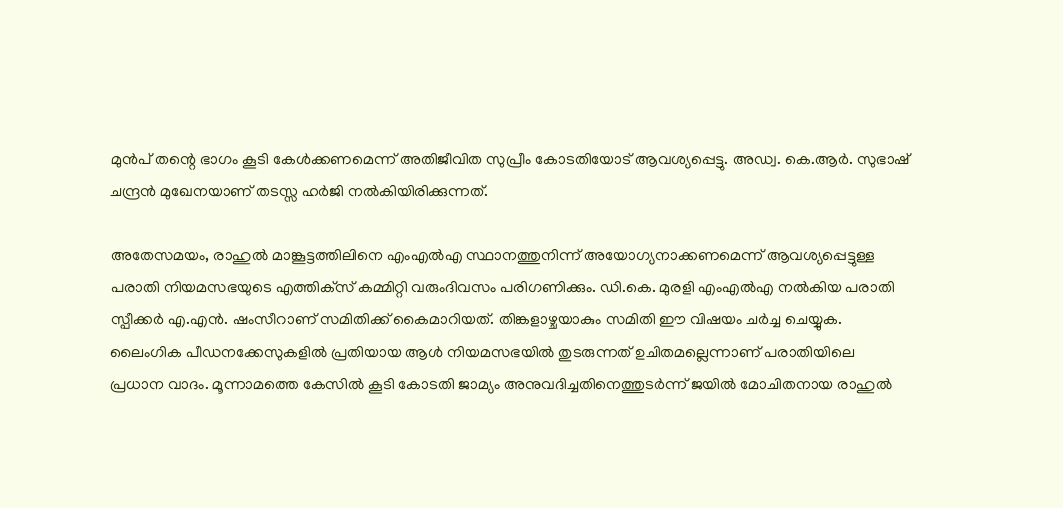മുൻപ് തന്റെ ഭാഗം കൂടി കേൾക്കണമെന്ന് അതിജീവിത സുപ്രീം കോടതിയോട് ആവശ്യപ്പെട്ടു. അഡ്വ. കെ.ആർ. സുഭാഷ് ചന്ദ്രൻ മുഖേനയാണ് തടസ്സ ഹർജി നൽകിയിരിക്കുന്നത്.

അതേസമയം, രാഹുൽ മാങ്കൂട്ടത്തിലിനെ എംഎൽഎ സ്ഥാനത്തുനിന്ന് അയോഗ്യനാക്കണമെന്ന് ആവശ്യപ്പെട്ടുള്ള പരാതി നിയമസഭയുടെ എത്തിക്‌സ് കമ്മിറ്റി വരുംദിവസം പരിഗണിക്കും. ഡി.കെ. മുരളി എംഎൽഎ നൽകിയ പരാതി സ്പീക്കർ എ.എൻ. ഷംസീറാണ് സമിതിക്ക് കൈമാറിയത്. തിങ്കളാഴ്ചയാകും സമിതി ഈ വിഷയം ചർച്ച ചെയ്യുക. ലൈംഗിക പീഡനക്കേസുകളിൽ പ്രതിയായ ആൾ നിയമസഭയിൽ തുടരുന്നത് ഉചിതമല്ലെന്നാണ് പരാതിയിലെ പ്രധാന വാദം. മൂന്നാമത്തെ കേസിൽ കൂടി കോടതി ജാമ്യം അനുവദിച്ചതിനെത്തുടർന്ന് ജയിൽ മോചിതനായ രാഹുൽ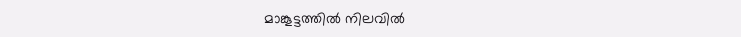മാങ്കൂട്ടത്തിൽ നിലവിൽ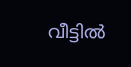വീട്ടിൽ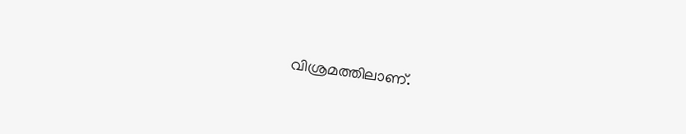വിശ്രമത്തിലാണ്.